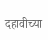दहावीच्या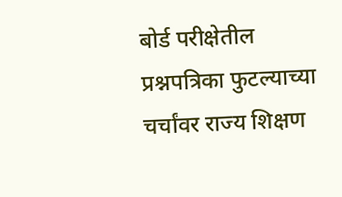बोर्ड परीक्षेतील प्रश्नपत्रिका फुटल्याच्या चर्चांवर राज्य शिक्षण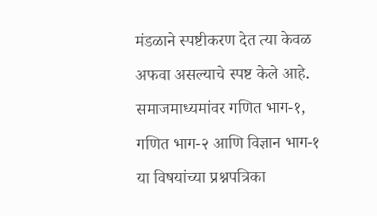मंडळाने स्पष्टीकरण देत त्या केवळ अफवा असल्याचे स्पष्ट केले आहे. समाजमाध्यमांवर गणित भाग-१, गणित भाग-२ आणि विज्ञान भाग-१ या विषयांच्या प्रश्नपत्रिका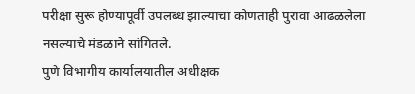परीक्षा सुरू होण्यापूर्वी उपलब्ध झाल्याचा कोणताही पुरावा आढळलेला नसल्याचे मंडळाने सांगितले.
पुणे विभागीय कार्यालयातील अधीक्षक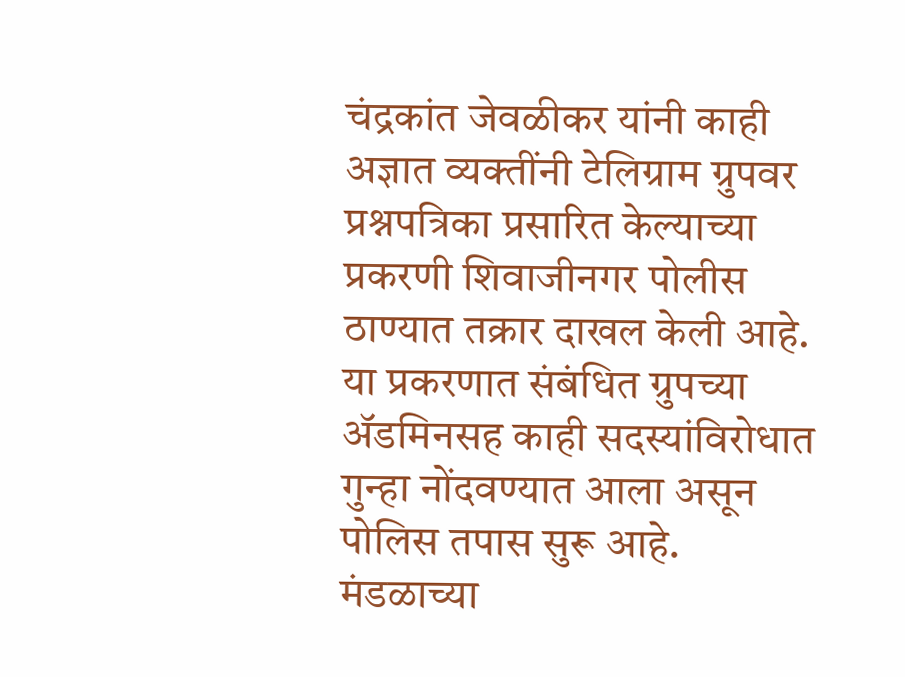चंद्रकांत जेवळीकर यांनी काही अज्ञात व्यक्तींनी टेलिग्राम ग्रुपवर प्रश्नपत्रिका प्रसारित केल्याच्या प्रकरणी शिवाजीनगर पोलीस ठाण्यात तक्रार दाखल केली आहे. या प्रकरणात संबंधित ग्रुपच्या ॲडमिनसह काही सदस्यांविरोधात गुन्हा नोंदवण्यात आला असून पोलिस तपास सुरू आहे.
मंडळाच्या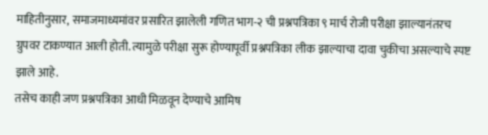माहितीनुसार, समाजमाध्यमांवर प्रसारित झालेली गणित भाग-२ ची प्रश्नपत्रिका ९ मार्च रोजी परीक्षा झाल्यानंतरच ग्रुपवर टाकण्यात आली होती. त्यामुळे परीक्षा सुरू होण्यापूर्वी प्रश्नपत्रिका लीक झाल्याचा दावा चुकीचा असल्याचे स्पष्ट झाले आहे.
तसेच काही जण प्रश्नपत्रिका आधी मिळवून देण्याचे आमिष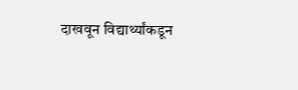दाखवून विद्यार्थ्यांकडून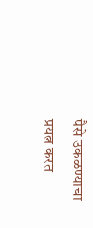पैसे उकळण्याचा प्रयत्न करत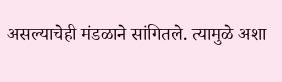असल्याचेही मंडळाने सांगितले. त्यामुळे अशा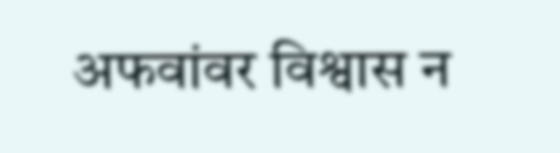अफवांवर विश्वास न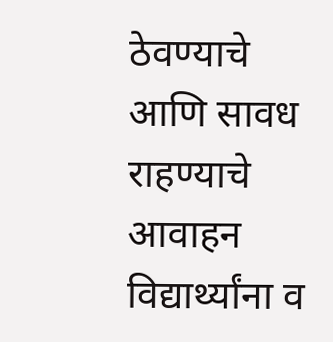ठेवण्याचे आणि सावध राहण्याचे आवाहन विद्यार्थ्यांना व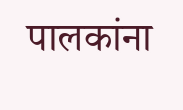पालकांना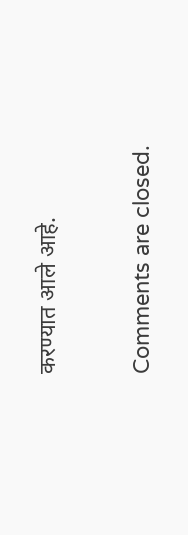करण्यात आले आहे.

Comments are closed.